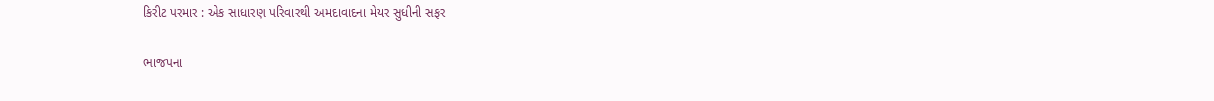કિરીટ પરમાર : એક સાધારણ પરિવારથી અમદાવાદના મેયર સુધીની સફર

ભાજપના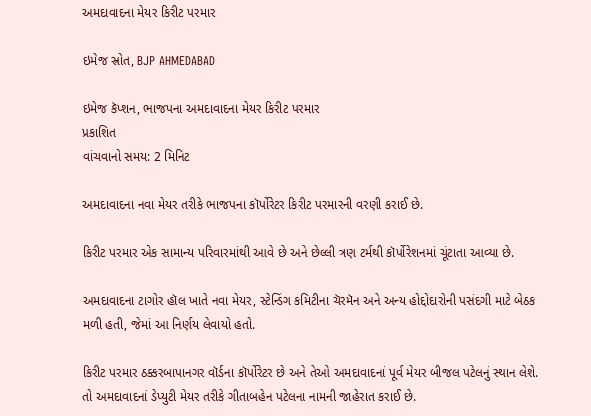અમદાવાદના મેયર કિરીટ પરમાર

ઇમેજ સ્રોત, BJP AHMEDABAD

ઇમેજ કૅપ્શન, ભાજપના અમદાવાદના મેયર કિરીટ પરમાર
પ્રકાશિત
વાંચવાનો સમય: 2 મિનિટ

અમદાવાદના નવા મેયર તરીકે ભાજપના કૉર્પોરેટર કિરીટ પરમારની વરણી કરાઈ છે.

કિરીટ પરમાર એક સામાન્ય પરિવારમાંથી આવે છે અને છેલ્લી ત્રણ ટર્મથી કૉર્પોરેશનમાં ચૂંટાતા આવ્યા છે.

અમદાવાદના ટાગોર હૉલ ખાતે નવા મેયર, સ્ટેન્ડિંગ કમિટીના ચૅરમૅન અને અન્ય હોદ્દોદારોની પસંદગી માટે બેઠક મળી હતી, જેમાં આ નિર્ણય લેવાયો હતો.

કિરીટ પરમાર ઠક્કરબાપાનગર વૉર્ડના કૉર્પોરેટર છે અને તેઓ અમદાવાદનાં પૂર્વ મેયર બીજલ પટેલનું સ્થાન લેશે. તો અમદાવાદનાં ડેપ્યુટી મેયર તરીકે ગીતાબહેન પટેલના નામની જાહેરાત કરાઈ છે.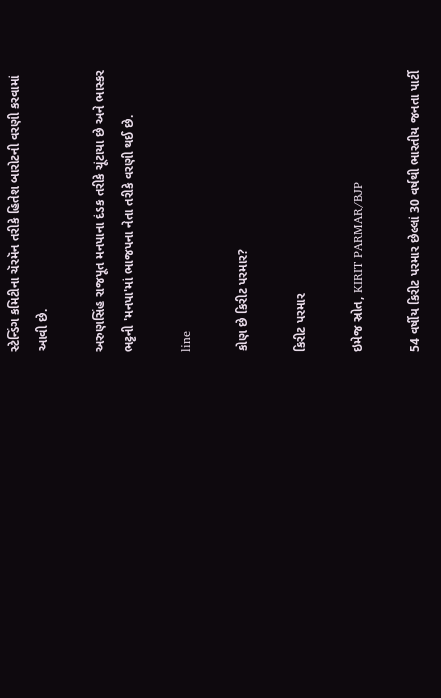સ્ટેન્ડિંગ કમિટીના ચૅરમૅન તરીકે હિતેશ બારોટની વરણી કરવામાં આવી છે.

અરુણસિંહ રાજપૂત મનપાના દંડક તરીકે ચૂંટાયા છે અને ભાસ્કર ભટ્ટની 'મનપા'માં ભાજપના નેતા તરીકે વરણી થઈ છે.

line

કોણ છે કિરીટ પરમાર?

કિરીટ પરમાર

ઇમેજ સ્રોત, KIRIT PARMAR/BJP

54 વર્ષીય કિરીટ પરમાર છેલ્લાં 30 વર્ષથી ભારતીય જનતા પાર્ટી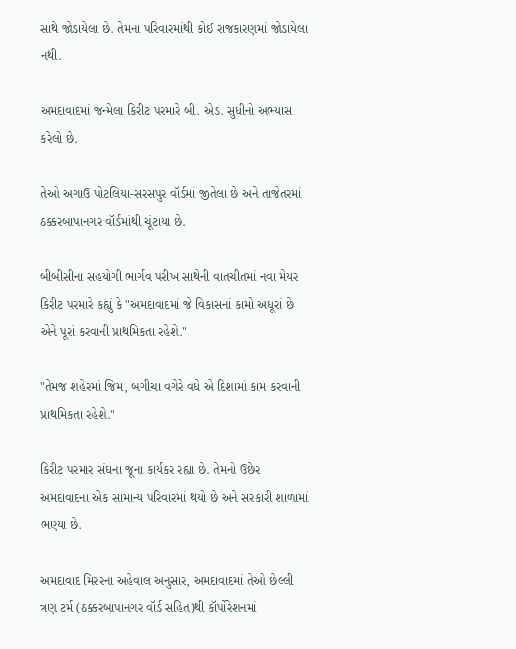સાથે જોડાયેલા છે. તેમના પરિવારમાંથી કોઈ રાજકારણમાં જોડાયેલા નથી.

અમદાવાદમાં જન્મેલા કિરીટ પરમારે બી. એડ. સુધીનો અભ્યાસ કરેલો છે.

તેઓ અગાઉ પોટલિયા-સરસપુર વૉર્ડમાં જીતેલા છે અને તાજેતરમાં ઠક્કરબાપાનગર વૉર્ડમાંથી ચૂંટાયા છે.

બીબીસીના સહયોગી ભાર્ગવ પરીખ સાથેની વાતચીતમાં નવા મેયર કિરીટ પરમારે કહ્યું કે "અમદાવાદમાં જે વિકાસનાં કામો અધૂરાં છે એને પૂરાં કરવાની પ્રાથમિકતા રહેશે."

"તેમજ શહેરમાં જિમ, બગીચા વગેરે વધે એ દિશામાં કામ કરવાની પ્રાથમિકતા રહેશે."

કિરીટ પરમાર સંઘના જૂના કાર્યકર રહ્યા છે. તેમનો ઉછેર અમદાવાદના એક સામાન્ય પરિવારમાં થયો છે અને સરકારી શાળામાં ભણ્યા છે.

અમદાવાદ મિરરના અહેવાલ અનુસાર, અમદાવાદમાં તેઓ છેલ્લી ત્રણ ટર્મ (ઠક્કરબાપાનગર વૉર્ડ સહિત)થી કૉર્પોરેશનમાં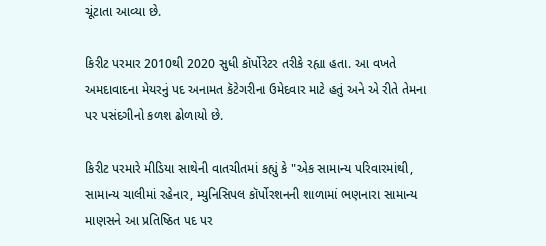ચૂંટાતા આવ્યા છે.

કિરીટ પરમાર 2010થી 2020 સુધી કૉર્પોરેટર તરીકે રહ્યા હતા. આ વખતે અમદાવાદના મેયરનું પદ અનામત કૅટેગરીના ઉમેદવાર માટે હતું અને એ રીતે તેમના પર પસંદગીનો કળશ ઢોળાયો છે.

કિરીટ પરમારે મીડિયા સાથેની વાતચીતમાં કહ્યું કે "એક સામાન્ય પરિવારમાંથી, સામાન્ય ચાલીમાં રહેનાર, મ્યુનિસિપલ કૉર્પોરશનની શાળામાં ભણનારા સામાન્ય માણસને આ પ્રતિષ્ઠિત પદ પર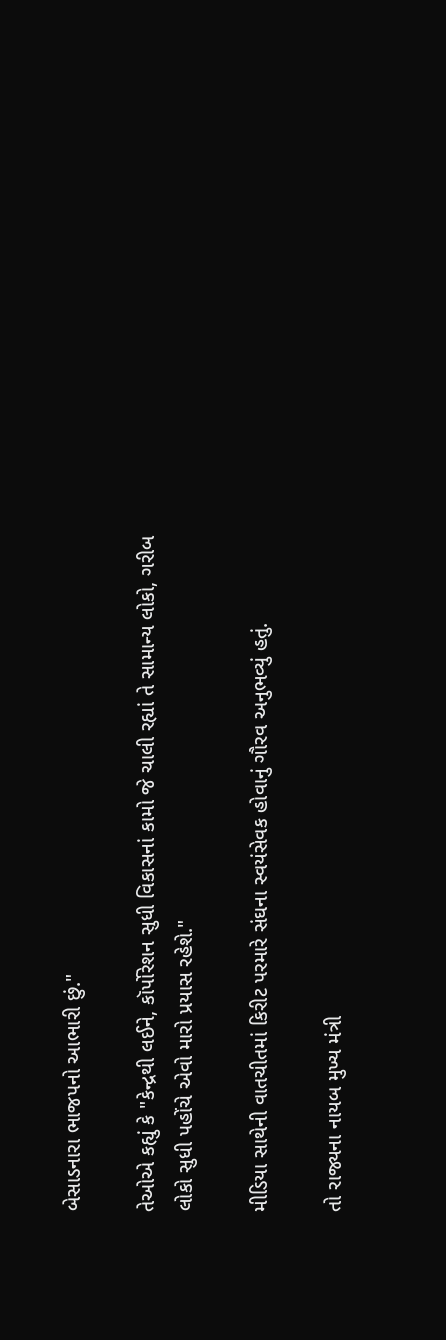બેસાડનારા ભાજપનો આભારી છું."

તેઓએ કહ્યું કે "કેન્દ્રથી લઈને, કૉર્પોરેશન સુધી વિકાસનાં કામો જે ચાલી રહ્યાં તે સામાન્ય લોકો, ગરીબ લોકો સુધી પહોંચે એવો મારો પ્રયાસ રહેશે."

મીડિયા સાથેની વાતચીતમાં કિરીટ પરમારે સંઘના સ્વયંસેવક હોવાનું ગૌરવ અનુભવ્યું હતું.

તો રાજ્યના નાયબ મુખ્ય મંત્રી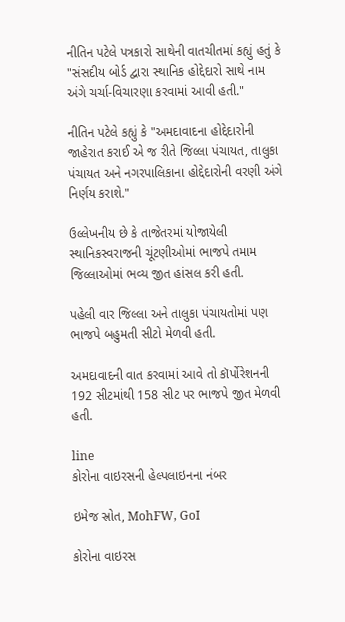નીતિન પટેલે પત્રકારો સાથેની વાતચીતમાં કહ્યું હતું કે "સંસદીય બોર્ડ દ્વારા સ્થાનિક હોદ્દેદારો સાથે નામ અંગે ચર્ચા-વિચારણા કરવામાં આવી હતી."

નીતિન પટેલે કહ્યું કે "અમદાવાદના હોદ્દેદારોની જાહેરાત કરાઈ એ જ રીતે જિલ્લા પંચાયત, તાલુકા પંચાયત અને નગરપાલિકાના હોદ્દેદારોની વરણી અંગે નિર્ણય કરાશે."

ઉલ્લેખનીય છે કે તાજેતરમાં યોજાયેલી સ્થાનિકસ્વરાજની ચૂંટણીઓમાં ભાજપે તમામ જિલ્લાઓમાં ભવ્ય જીત હાંસલ કરી હતી.

પહેલી વાર જિલ્લા અને તાલુકા પંચાયતોમાં પણ ભાજપે બહુમતી સીટો મેળવી હતી.

અમદાવાદની વાત કરવામાં આવે તો કૉર્પોરેશનની 192 સીટમાંથી 158 સીટ પર ભાજપે જીત મેળવી હતી.

line
કોરોના વાઇરસની હેલ્પલાઇનના નંબર

ઇમેજ સ્રોત, MohFW, GoI

કોરોના વાઇરસ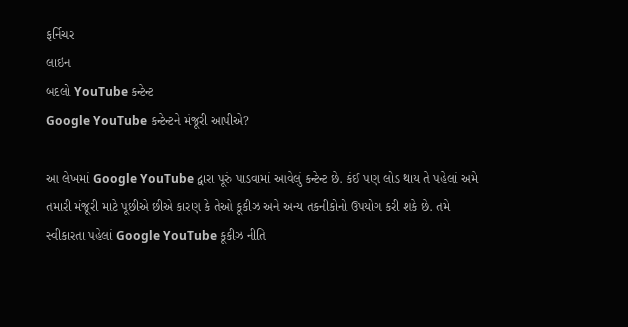ફર્નિચર
લાઇન
બદલો YouTube કન્ટેન્ટ
Google YouTube કન્ટેન્ટને મંજૂરી આપીએ?

આ લેખમાં Google YouTube દ્વારા પૂરું પાડવામાં આવેલું કન્ટેન્ટ છે. કંઈ પણ લોડ થાય તે પહેલાં અમે તમારી મંજૂરી માટે પૂછીએ છીએ કારણ કે તેઓ કૂકીઝ અને અન્ય તકનીકોનો ઉપયોગ કરી શકે છે. તમે સ્વીકારતા પહેલાં Google YouTube કૂકીઝ નીતિ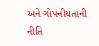અને ગોપનીયતાની નીતિ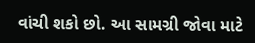વાંચી શકો છો. આ સામગ્રી જોવા માટે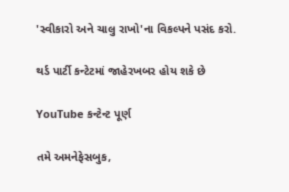'સ્વીકારો અને ચાલુ રાખો'ના વિકલ્પને પસંદ કરો.

થર્ડ પાર્ટી કન્ટેટમાં જાહેરખબર હોય શકે છે

YouTube કન્ટેન્ટ પૂર્ણ

તમે અમનેફેસબુક,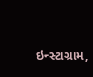ઇન્સ્ટાગ્રામ,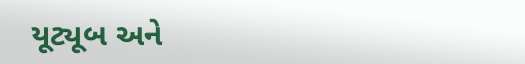યૂટ્યૂબ અને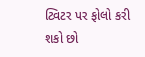ટ્વિટર પર ફોલો કરી શકો છો